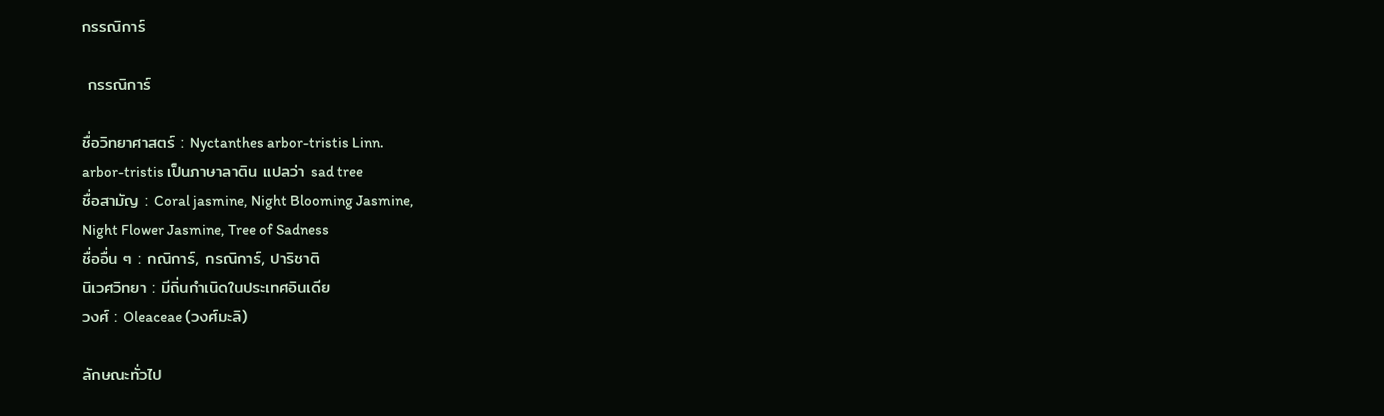กรรณิการ์

 กรรณิการ์

ชื่อวิทยาศาสตร์ : Nyctanthes arbor-tristis Linn.
arbor-tristis เป็นภาษาลาติน แปลว่า sad tree
ชื่อสามัญ : Coral jasmine, Night Blooming Jasmine,
Night Flower Jasmine, Tree of Sadness
ชื่ออื่น ๆ : กณิการ์, กรณิการ์, ปาริชาติ
นิเวศวิทยา : มีถิ่นกำเนิดในประเทศอินเดีย
วงศ์ : Oleaceae (วงศ์มะลิ)

ลักษณะทั่วไป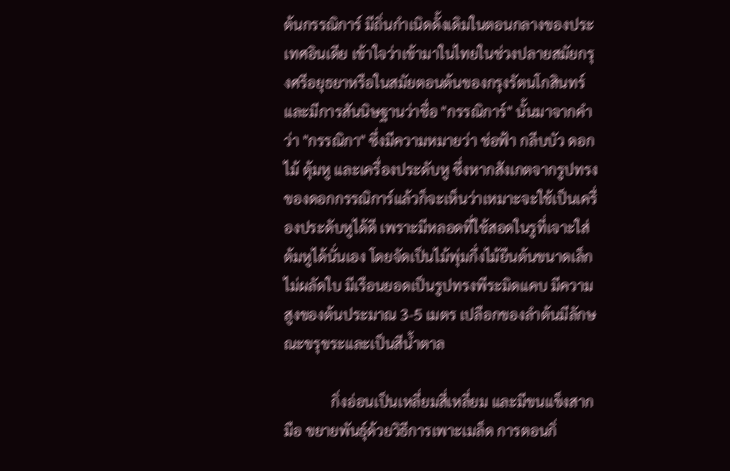ต้นกรรณิการ์ มีถิ่นกำเนิดดั้งเดิมในตอนกลางของประเทศอินเดีย เข้าใจว่าเข้ามาในไทยในช่วงปลายสมัยกรุงศรีอยุธยาหรือในสมัยตอนต้นของกรุงรัตนโกสินทร์ และมีการสันนิษฐานว่าชื่อ "กรรณิการ์" นั้นมาจากคำว่า "กรรณิกา" ซึ่งมีความหมายว่า ช่อฟ้า กลีบบัว ดอกไม้ ตุ้มหู และเครื่องประดับหู ซึ่งหากสังเกตจากรูปทรงของดอกกรรณิการ์แล้วก็จะเห็นว่าเหมาะจะใช้เป็นเครื่องประดับหูได้ดี เพราะมีหลอดที่ใช้สอดในรูที่เจาะใส่ต้มหูได้นั่นเอง โดยจัดเป็นไม้พุ่มกึ่งไม้ยืนต้นขนาดเล็กไม่ผลัดใบ มีเรือนยอดเป็นรูปทรงพีระมิดแคบ มีความสูงของต้นประมาณ 3-5 เมตร เปลือกของลำต้นมีลักษณะขรุขระและเป็นสีน้ำตาล

             กิ่งอ่อนเป็นเหลี่ยมสี่เหลี่ยม และมีขนแข็งสากมือ ขยายพันธุ์ด้วยวิธีการเพาะเมล็ด การตอนกิ่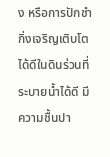ง หรือการปักชำกิ่งเจริญเติบโตได้ดีในดินร่วนที่ระบายน้ำได้ดี มีความชื้นปา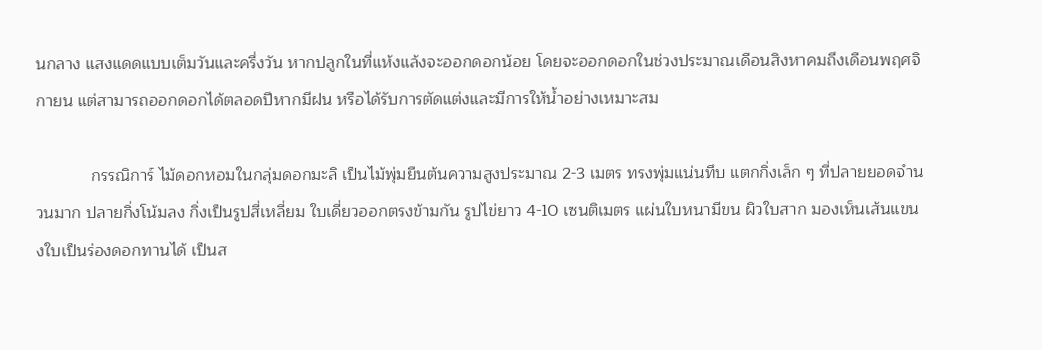นกลาง แสงแดดแบบเต็มวันและครึ่งวัน หากปลูกในที่แห้งแล้งจะออกดอกน้อย โดยจะออกดอกในช่วงประมาณเดือนสิงหาคมถึงเดือนพฤศจิกายน แต่สามารถออกดอกได้ตลอดปีหากมีฝน หรือได้รับการตัดแต่งและมีการให้น้ำอย่างเหมาะสม

            กรรณิการ์ ไม้ดอกหอมในกลุ่มดอกมะลิ เป็นไม้พุ่มยืนต้นความสูงประมาณ 2-3 เมตร ทรงพุ่มแน่นทึบ แตกกิ่งเล็ก ๆ ที่ปลายยอดจำนวนมาก ปลายกิ่งโน้มลง กิ่งเป็นรูปสี่เหลี่ยม ใบเดี่ยวออกตรงข้ามกัน รูปไข่ยาว 4-10 เซนติเมตร แผ่นใบหนามีขน ผิวใบสาก มองเห็นเส้นแขนงใบเป็นร่องดอกทานได้ เป็นส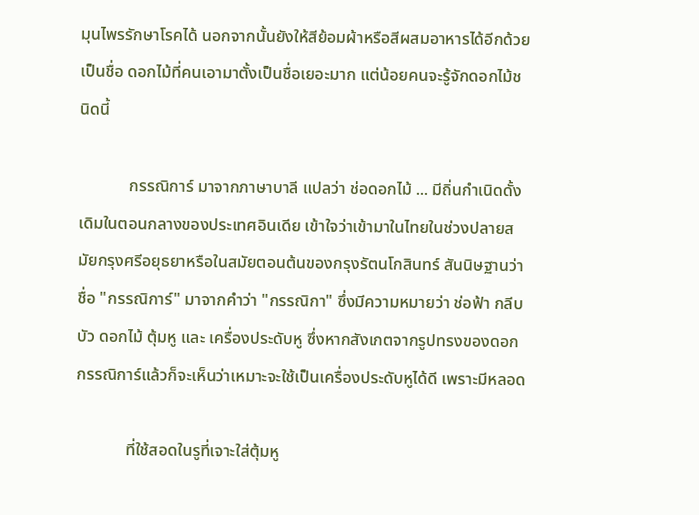มุนไพรรักษาโรคได้ นอกจากนั้นยังให้สีย้อมผ้าหรือสีผสมอาหารได้อีกด้วย เป็นชื่อ ดอกไม้ที่คนเอามาตั้งเป็นชื่อเยอะมาก แต่น้อยคนจะรู้จักดอกไม้ชนิดนี้

            กรรณิการ์ มาจากภาษาบาลี แปลว่า ช่อดอกไม้ ... มีถิ่นกำเนิดดั้งเดิมในตอนกลางของประเทศอินเดีย เข้าใจว่าเข้ามาในไทยในช่วงปลายสมัยกรุงศรีอยุธยาหรือในสมัยตอนต้นของกรุงรัตนโกสินทร์ สันนิษฐานว่าชื่อ "กรรณิการ์" มาจากคำว่า "กรรณิกา" ซึ่งมีความหมายว่า ช่อฟ้า กลีบบัว ดอกไม้ ตุ้มหู และ เครื่องประดับหู ซึ่งหากสังเกตจากรูปทรงของดอกกรรณิการ์แล้วก็จะเห็นว่าเหมาะจะใช้เป็นเครื่องประดับหูได้ดี เพราะมีหลอด

            ที่ใช้สอดในรูที่เจาะใส่ตุ้มหู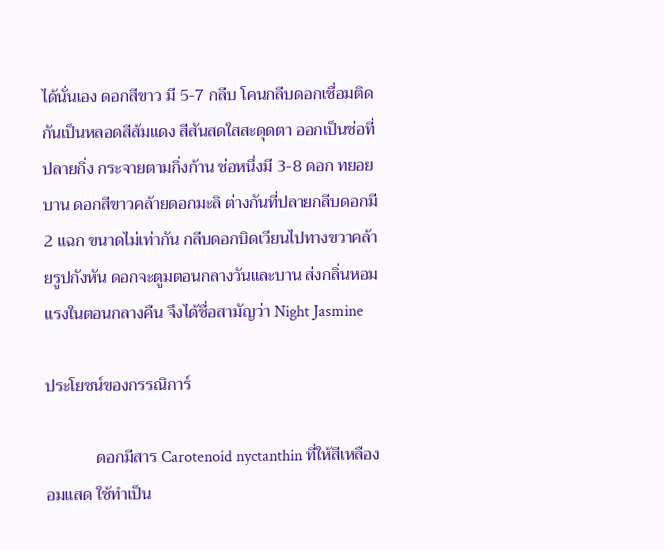ได้นั่นเอง ดอกสีขาว มี 5-7 กลีบ โคนกลีบดอกเชื่อมติดกันเป็นหลอดสีส้มแดง สีสันสดใสสะดุดตา ออกเป็นช่อที่ ปลายกิ่ง กระจายตามกิ่งก้าน ช่อหนึ่งมี 3-8 ดอก ทยอยบาน ดอกสีขาวคล้ายดอกมะลิ ต่างกันที่ปลายกลีบดอกมี 2 แฉก ขนาดไม่เท่ากัน กลีบดอกบิดเวียนไปทางขวาคล้ายรูปกังหัน ดอกจะตูมตอนกลางวันและบาน ส่งกลิ่นหอมแรงในตอนกลางคืน จึงได้ชื่อสามัญว่า Night Jasmine

ประโยชน์ของกรรณิการ์

            ดอกมีสาร Carotenoid nyctanthin ที่ให้สีเหลืองอมแสด ใช้ทำเป็น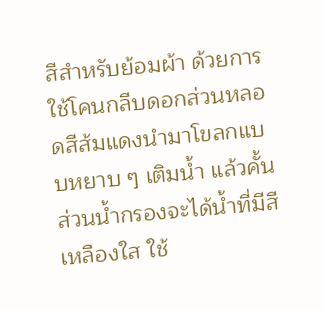สีสำหรับย้อมผ้า ด้วยการใช้โคนกลีบดอกส่วนหลอดสีส้มแดงนำมาโขลกแบบหยาบ ๆ เติมน้ำ แล้วคั้นส่วนน้ำกรองจะได้น้ำที่มีสีเหลืองใส ใช้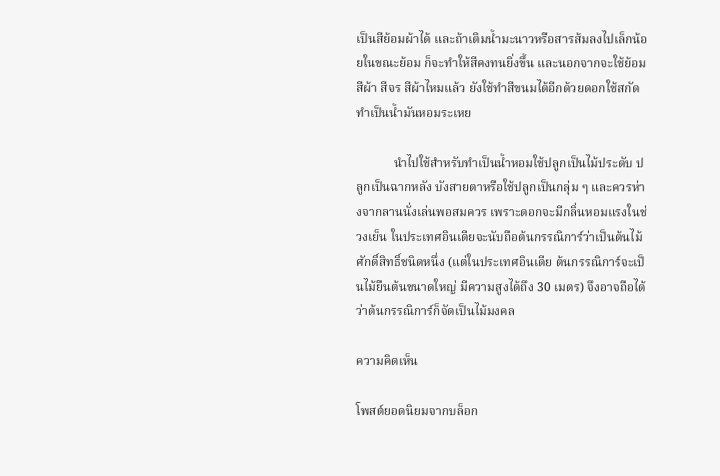เป็นสีย้อมผ้าได้ และถ้าเติมน้ำมะนาวหรือสารส้มลงไปเล็กน้อยในขณะย้อม ก็จะทำให้สีคงทนยิ่งขึ้น และนอกจากจะใช้ย้อมสีผ้า สีจร สีผ้าไหมแล้ว ยังใช้ทำสีขนมได้อีกด้วยดอกใช้สกัดทำเป็นน้ำมันหอมระเหย

            นำไปใช้สำหรับทำเป็นน้ำหอมใช้ปลูกเป็นไม้ประดับ ปลูกเป็นฉากหลัง บังสายตาหรือใช้ปลูกเป็นกลุ่ม ๆ และควรห่างจากลานนั่งเล่นพอสมควร เพราะดอกจะมีกลิ่นหอมแรงในช่วงเย็น ในประเทศอินเดียจะนับถือต้นกรรณิการ์ว่าเป็นต้นไม้ศักดิ์สิทธิ์ชนิดหนึ่ง (แต่ในประเทศอินเดีย ต้นกรรณิการ์จะเป็นไม้ยืนต้นขนาดใหญ่ มีความสูงได้ถึง 30 เมตร) จึงอาจถือได้ว่าต้นกรรณิการ์ก็จัดเป็นไม้มงคล

ความคิดเห็น

โพสต์ยอดนิยมจากบล็อก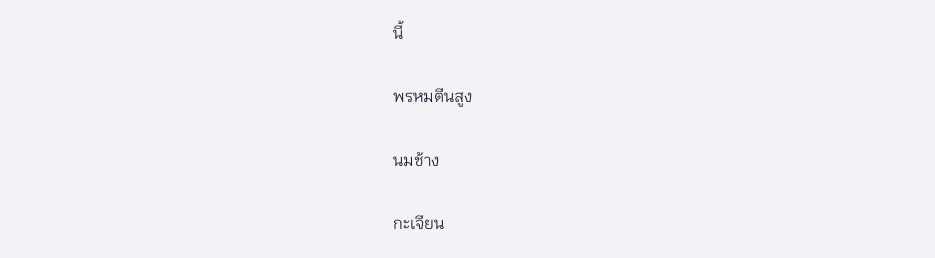นี้

พรหมตีนสูง

นมช้าง

กะเจียน